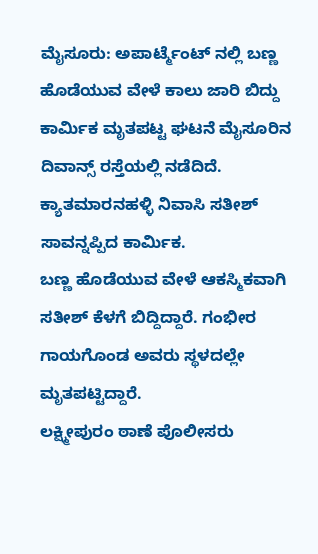ಮೈಸೂರು: ಅಪಾರ್ಟ್ಮೆಂಟ್ ನಲ್ಲಿ ಬಣ್ಣ ಹೊಡೆಯುವ ವೇಳೆ ಕಾಲು ಜಾರಿ ಬಿದ್ದು ಕಾರ್ಮಿಕ ಮೃತಪಟ್ಟ ಘಟನೆ ಮೈಸೂರಿನ ದಿವಾನ್ಸ್ ರಸ್ತೆಯಲ್ಲಿ ನಡೆದಿದೆ.
ಕ್ಯಾತಮಾರನಹಳ್ಳಿ ನಿವಾಸಿ ಸತೀಶ್ ಸಾವನ್ನಪ್ಪಿದ ಕಾರ್ಮಿಕ.
ಬಣ್ಣ ಹೊಡೆಯುವ ವೇಳೆ ಆಕಸ್ಮಿಕವಾಗಿ ಸತೀಶ್ ಕೆಳಗೆ ಬಿದ್ದಿದ್ದಾರೆ. ಗಂಭೀರ ಗಾಯಗೊಂಡ ಅವರು ಸ್ಥಳದಲ್ಲೇ ಮೃತಪಟ್ಟಿದ್ದಾರೆ.
ಲಕ್ಷ್ಮೀಪುರಂ ಠಾಣೆ ಪೊಲೀಸರು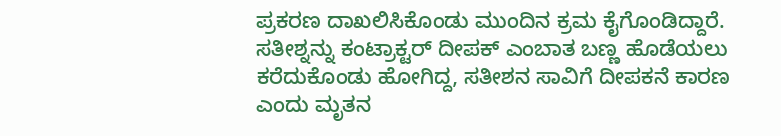ಪ್ರಕರಣ ದಾಖಲಿಸಿಕೊಂಡು ಮುಂದಿನ ಕ್ರಮ ಕೈಗೊಂಡಿದ್ದಾರೆ.
ಸತೀಶ್ನನ್ನು ಕಂಟ್ರಾಕ್ಟರ್ ದೀಪಕ್ ಎಂಬಾತ ಬಣ್ಣ ಹೊಡೆಯಲು ಕರೆದುಕೊಂಡು ಹೋಗಿದ್ದ, ಸತೀಶನ ಸಾವಿಗೆ ದೀಪಕನೆ ಕಾರಣ ಎಂದು ಮೃತನ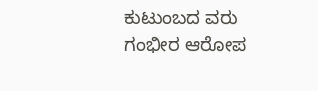ಕುಟುಂಬದ ವರು ಗಂಭೀರ ಆರೋಪ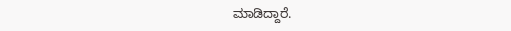ಮಾಡಿದ್ದಾರೆ.